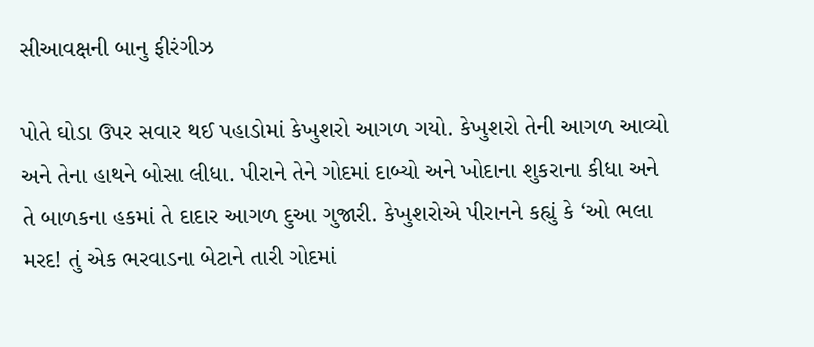સીઆવક્ષની બાનુ ફીરંગીઝ

પોતે ઘોડા ઉપર સવાર થઈ પહાડોમાં કેખુશરો આગળ ગયો. કેખુશરો તેની આગળ આવ્યો અને તેના હાથને બોસા લીધા. પીરાને તેને ગોદમાં દાબ્યો અને ખોદાના શુકરાના કીધા અને તે બાળકના હકમાં તે દાદાર આગળ દુઆ ગુજારી. કેખુશરોએ પીરાનને કહ્યું કે ‘ઓ ભલા મરદ! તું એક ભરવાડના બેટાને તારી ગોદમાં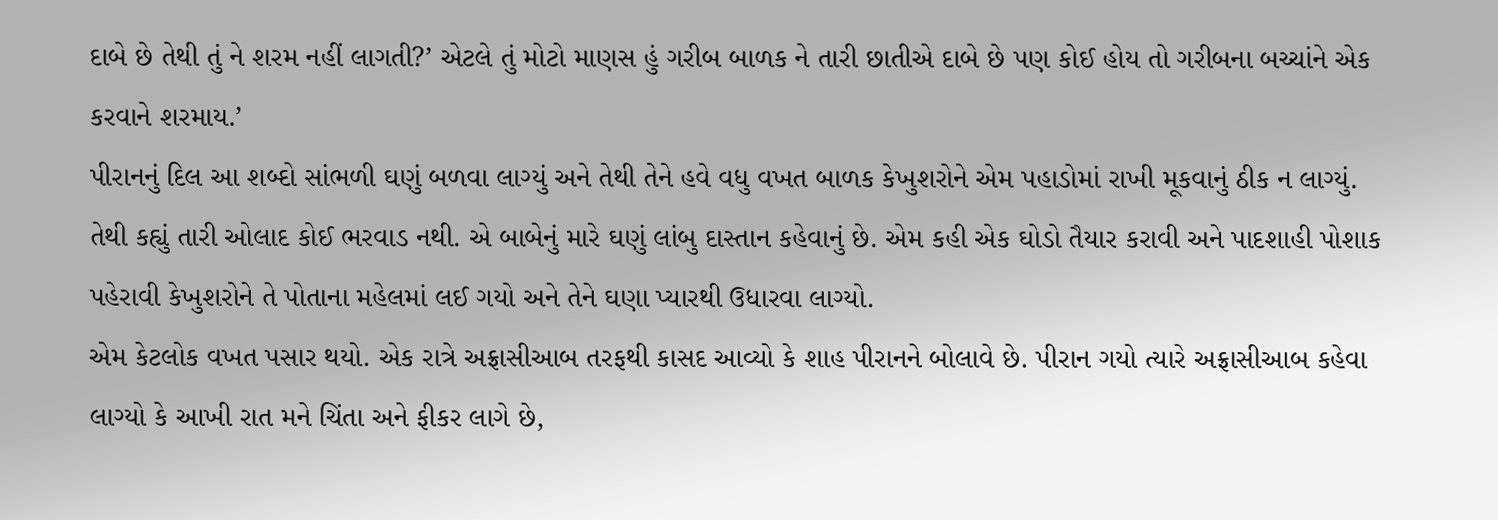દાબે છે તેથી તું ને શરમ નહીં લાગતી?’ એટલે તું મોટો માણસ હું ગરીબ બાળક ને તારી છાતીએ દાબે છે પણ કોઈ હોય તો ગરીબના બચ્ચાંને એક કરવાને શરમાય.’
પીરાનનું દિલ આ શબ્દો સાંભળી ઘણું બળવા લાગ્યું અને તેથી તેને હવે વધુ વખત બાળક કેખુશરોને એમ પહાડોમાં રાખી મૂકવાનું ઠીક ન લાગ્યું. તેથી કહ્યું તારી ઓલાદ કોઈ ભરવાડ નથી. એ બાબેનું મારે ઘણું લાંબુ દાસ્તાન કહેવાનું છે. એમ કહી એક ઘોડો તૈયાર કરાવી અને પાદશાહી પોશાક પહેરાવી કેખુશરોને તે પોતાના મહેલમાં લઈ ગયો અને તેને ઘણા પ્યારથી ઉધારવા લાગ્યો.
એમ કેટલોક વખત પસાર થયો. એક રાત્રે અફ્રાસીઆબ તરફથી કાસદ આવ્યો કે શાહ પીરાનને બોલાવે છે. પીરાન ગયો ત્યારે અફ્રાસીઆબ કહેવા લાગ્યો કે આખી રાત મને ચિંતા અને ફીકર લાગે છે,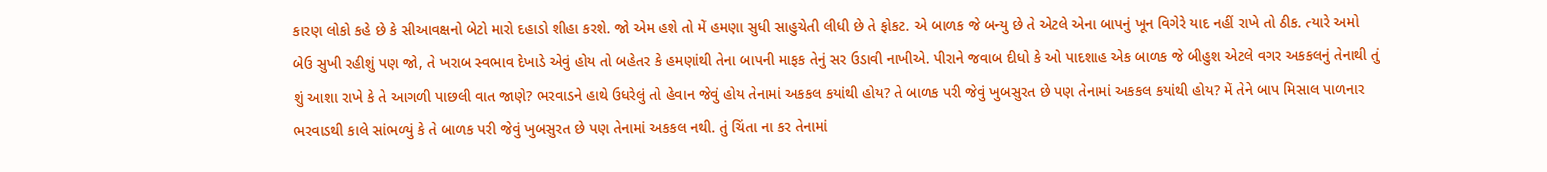કારણ લોકો કહે છે કે સીઆવક્ષનો બેટો મારો દહાડો શીહા કરશે. જો એમ હશે તો મેં હમણા સુધી સાહુચેતી લીધી છે તે ફોકટ. એ બાળક જે બન્યુ છે તે એટલે એના બાપનું ખૂન વિગેરે યાદ નહીં રાખે તો ઠીક. ત્યારે અમો બેઉ સુખી રહીશું પણ જો, તે ખરાબ સ્વભાવ દેખાડે એવું હોય તો બહેતર કે હમણાંથી તેના બાપની માફક તેનું સર ઉડાવી નાખીએ. પીરાને જવાબ દીધો કે ઓ પાદશાહ એક બાળક જે બીહુશ એટલે વગર અકકલનું તેનાથી તું શું આશા રાખે કે તે આગળી પાછલી વાત જાણે? ભરવાડને હાથે ઉધરેલું તો હેવાન જેવું હોય તેનામાં અકકલ કયાંથી હોય? તે બાળક પરી જેવું ખુબસુરત છે પણ તેનામાં અકકલ કયાંથી હોય? મેં તેને બાપ મિસાલ પાળનાર ભરવાડથી કાલે સાંભળ્યું કે તે બાળક પરી જેવું ખુબસુરત છે પણ તેનામાં અકકલ નથી. તું ચિંતા ના કર તેનામાં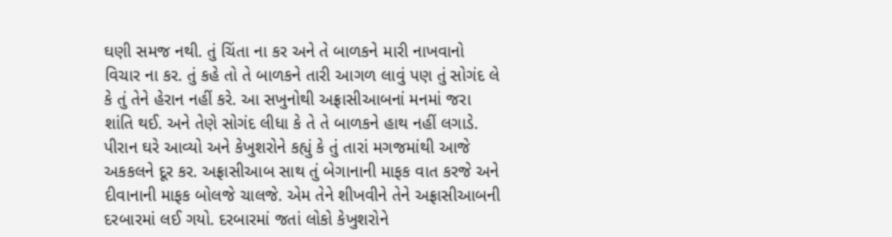ઘણી સમજ નથી. તું ચિંતા ના કર અને તે બાળકને મારી નાખવાનો વિચાર ના કર. તું કહે તો તે બાળકને તારી આગળ લાવું પણ તું સોગંદ લે કે તું તેને હેરાન નહીં કરે. આ સખુનોથી અફ્રાસીઆબનાં મનમાં જરા શાંતિ થઈ. અને તેણે સોગંદ લીધા કે તે તે બાળકને હાથ નહીં લગાડે.
પીરાન ઘરે આવ્યો અને કેખુશરોને કહ્યું કે તું તારાં મગજમાંથી આજે અકકલને દૂર કર. અફ્રાસીઆબ સાથ તું બેગાનાની માફક વાત કરજે અને દીવાનાની માફક બોલજે ચાલજે. એમ તેને શીખવીને તેને અફ્રાસીઆબની દરબારમાં લઈ ગયો. દરબારમાં જતાં લોકો કેખુશરોને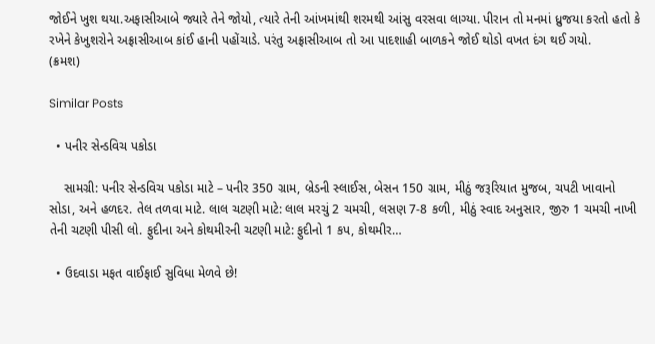જોઈને ખુશ થયા.અફાસીઆબે જ્યારે તેને જોયો, ત્યારે તેની આંખમાંથી શરમથી આંસુ વરસવા લાગ્યા. પીરાન તો મનમાં ધ્રુજયા કરતો હતો કે રખેને કેખુશરોને અફ્રાસીઆબ કાંઈ હાની પહોંચાડે. પરંતુ અફ્રાસીઆબ તો આ પાદશાહી બાળકને જોઈ થોડો વખત દંગ થઈ ગયો.
(ક્રમશ)

Similar Posts

  • પનીર સેન્ડવિચ પકોડા

    સામગ્રી: પનીર સેન્ડવિચ પકોડા માટે – પનીર 350 ગ્રામ, બ્રેડની સ્લાઈસ, બેસન 150 ગ્રામ, મીઠું જરૂરિયાત મુજબ, ચપટી ખાવાનો સોડા, અને હળદર. તેલ તળવા માટે. લાલ ચટણી માટે: લાલ મરચું 2 ચમચી, લસણ 7-8 કળી, મીઠું સ્વાદ અનુસાર, જીરુ 1 ચમચી નાખી તેની ચટણી પીસી લો. ફુદીના અને કોથમીરની ચટણી માટે: ફુદીનો 1 કપ, કોથમીર…

  • ઉદવાડા મફત વાઈફાઈ સુવિધા મેળવે છે!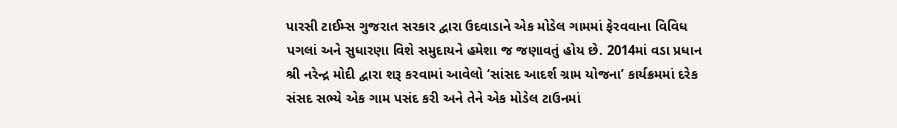પારસી ટાઈમ્સ ગુજરાત સરકાર દ્વારા ઉદવાડાને એક મોડેલ ગામમાં ફેરવવાના વિવિધ પગલાં અને સુધારણા વિશે સમુદાયને હમેશા જ જણાવતું હોય છે. 2014માં વડા પ્રધાન શ્રી નરેન્દ્ર મોદી દ્વારા શરૂ કરવામાં આવેલો ‘સાંસદ આદર્શ ગ્રામ યોજના’ કાર્યક્રમમાં દરેક સંસદ સભ્યે એક ગામ પસંદ કરી અને તેને એક મોડેલ ટાઉનમાં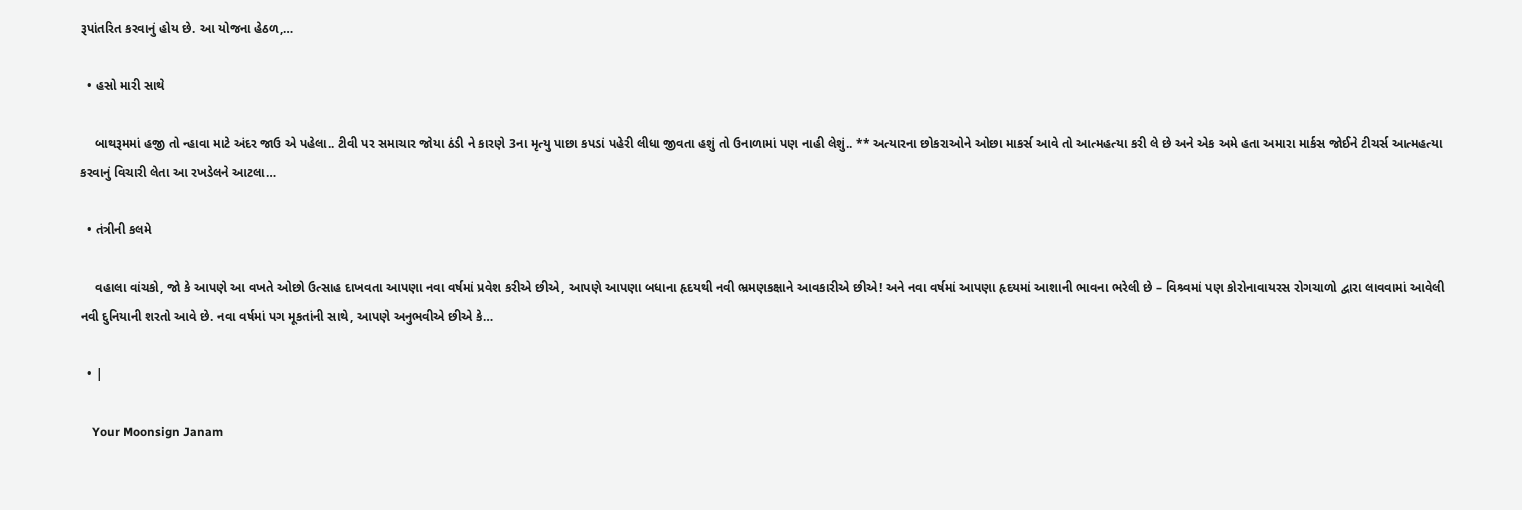રૂપાંતરિત કરવાનું હોય છે. આ યોજના હેઠળ,…

  • હસો મારી સાથે

    બાથરૂમમાં હજી તો ન્હાવા માટે અંદર જાઉ એ પહેલા.. ટીવી પર સમાચાર જોયા ઠંડી ને કારણે 3ના મૃત્યુ પાછા કપડાં પહેરી લીધા જીવતા હશું તો ઉનાળામાં પણ નાહી લેશું.. ** અત્યારના છોકરાઓને ઓછા માકર્સ આવે તો આત્મહત્યા કરી લે છે અને એક અમે હતા અમારા માર્કસ જોઈને ટીચર્સ આત્મહત્યા કરવાનું વિચારી લેતા આ રખડેલને આટલા…

  • તંત્રીની કલમે

    વહાલા વાંચકો, જો કે આપણે આ વખતે ઓછો ઉત્સાહ દાખવતા આપણા નવા વર્ષમાં પ્રવેશ કરીએ છીએ, આપણે આપણા બધાના હૃદયથી નવી ભ્રમણકક્ષાને આવકારીએ છીએ! અને નવા વર્ષમાં આપણા હૃદયમાં આશાની ભાવના ભરેલી છે – વિશ્ર્વમાં પણ કોરોનાવાયરસ રોગચાળો દ્વારા લાવવામાં આવેલી નવી દુનિયાની શરતો આવે છે. નવા વર્ષમાં પગ મૂકતાંની સાથે, આપણે અનુભવીએ છીએ કે…

  • |

    Your Moonsign Janam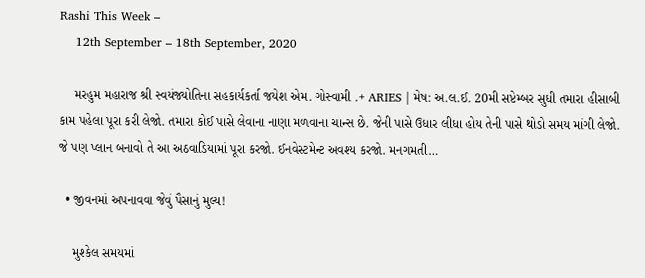Rashi This Week –
    12th September – 18th September, 2020

    મરહુમ મહારાજ શ્રી સ્વયંજ્યોતિના સહકાર્યકર્તા જયેશ એમ. ગોસ્વામી .+ ARIES | મેષ: અ.લ.ઈ. 20મી સપ્ટેમ્બર સુધી તમારા હીસાબી કામ પહેલા પૂરા કરી લેજો. તમારા કોઈ પાસે લેવાના નાણા મળવાના ચાન્સ છે. જેની પાસે ઉધાર લીધા હોય તેની પાસે થોડો સમય માંગી લેજો. જે પણ પ્લાન બનાવો તે આ અઠવાડિયામાં પૂરા કરજો. ઈનવેસ્ટમેન્ટ અવશ્ય કરજો. મનગમતી…

  • જીવનમાં અપનાવવા જેવું પૈસાનું મુલ્ય!

    મુશ્કેલ સમયમાં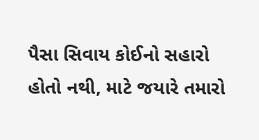પૈસા સિવાય કોઈનો સહારો હોતો નથી, માટે જયારે તમારો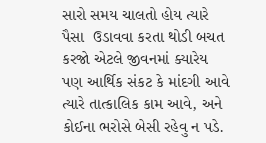સારો સમય ચાલતો હોય ત્યારે પૈસા  ઉડાવવા કરતા થોડી બચત કરજો એટલે જીવનમાં ક્યારેય પણ આર્થિક સંકટ કે માંદગી આવે ત્યારે તાત્કાલિક કામ આવે, અને કોઈના ભરોસે બેસી રહેવુ ન પડે.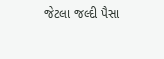જેટલા જલ્દી પૈસા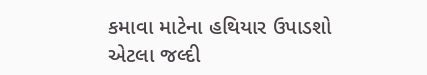કમાવા માટેના હથિયાર ઉપાડશો એટલા જલ્દી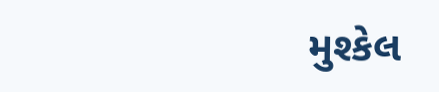મુશ્કેલ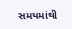સમયમાંથી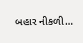બહાર નીકળી…